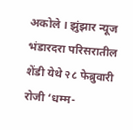अकोले । झुंझार न्यूज
भंडारदरा परिसरातील शेंडी येथे २८ फेब्रुवारी रोजी ‘धम्म-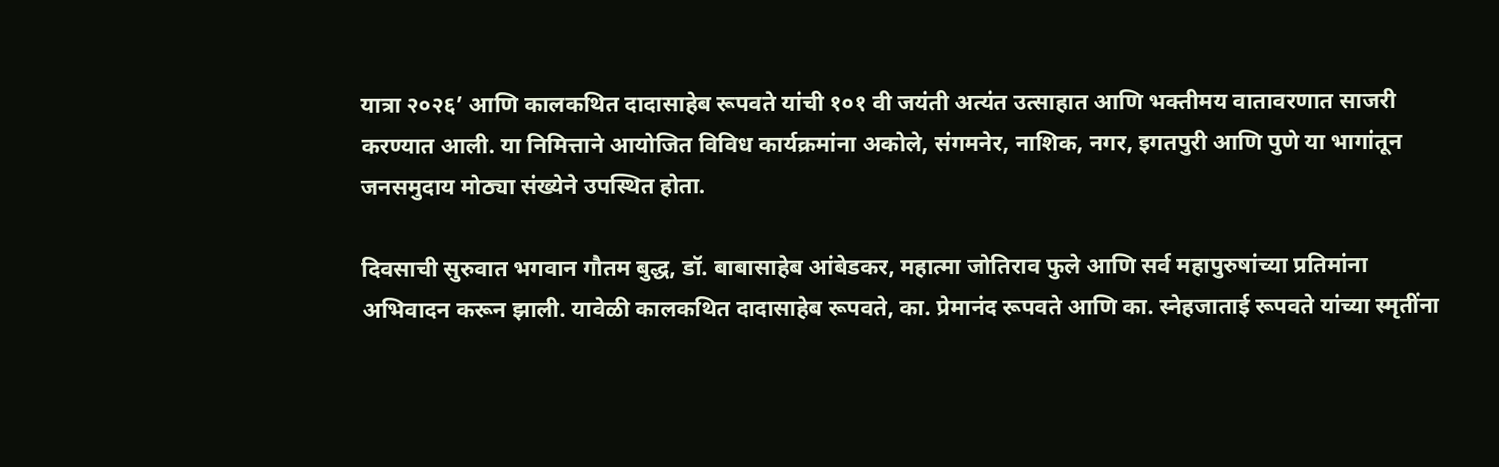यात्रा २०२६’ आणि कालकथित दादासाहेब रूपवते यांची १०१ वी जयंती अत्यंत उत्साहात आणि भक्तीमय वातावरणात साजरी करण्यात आली. या निमित्ताने आयोजित विविध कार्यक्रमांना अकोले, संगमनेर, नाशिक, नगर, इगतपुरी आणि पुणे या भागांतून जनसमुदाय मोठ्या संख्येने उपस्थित होता.

दिवसाची सुरुवात भगवान गौतम बुद्ध, डॉ. बाबासाहेब आंबेडकर, महात्मा जोतिराव फुले आणि सर्व महापुरुषांच्या प्रतिमांना अभिवादन करून झाली. यावेळी कालकथित दादासाहेब रूपवते, का. प्रेमानंद रूपवते आणि का. स्नेहजाताई रूपवते यांच्या स्मृतींना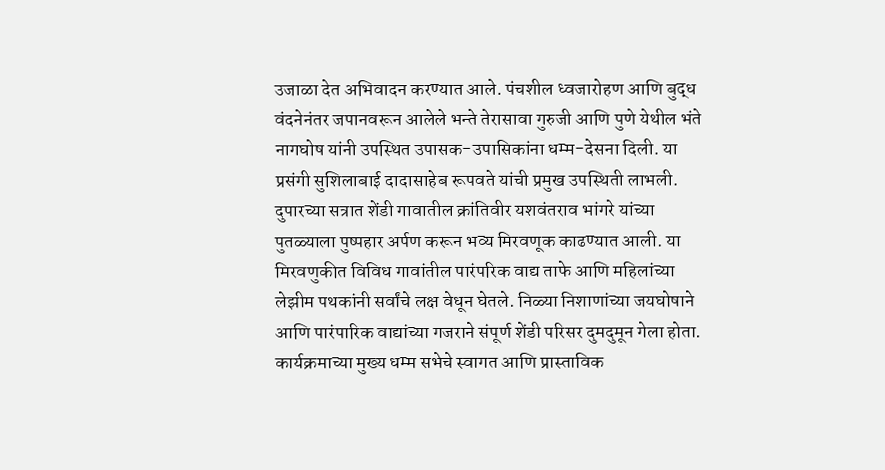उजाळा देत अभिवादन करण्यात आले. पंचशील ध्वजारोहण आणि बुद्ध वंदनेनंतर जपानवरून आलेले भन्ते तेरासावा गुरुजी आणि पुणे येथील भंते नागघोष यांनी उपस्थित उपासक-उपासिकांना धम्म-देसना दिली. या प्रसंगी सुशिलाबाई दादासाहेब रूपवते यांची प्रमुख उपस्थिती लाभली.
दुपारच्या सत्रात शेंडी गावातील क्रांतिवीर यशवंतराव भांगरे यांच्या पुतळ्याला पुष्पहार अर्पण करून भव्य मिरवणूक काढण्यात आली. या मिरवणुकीत विविध गावांतील पारंपरिक वाद्य ताफे आणि महिलांच्या लेझीम पथकांनी सर्वांचे लक्ष वेधून घेतले. निळ्या निशाणांच्या जयघोषाने आणि पारंपारिक वाद्यांच्या गजराने संपूर्ण शेंडी परिसर दुमदुमून गेला होता.
कार्यक्रमाच्या मुख्य धम्म सभेचे स्वागत आणि प्रास्ताविक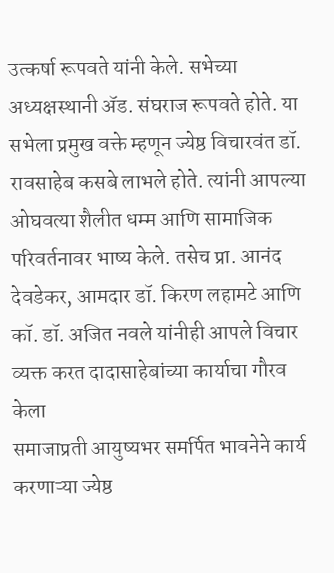उत्कर्षा रूपवते यांनी केले. सभेच्या अध्यक्षस्थानी ॲड. संघराज रूपवते होते. या सभेला प्रमुख वक्ते म्हणून ज्येष्ठ विचारवंत डॉ. रावसाहेब कसबे लाभले होते. त्यांनी आपल्या ओघवत्या शैलीत धम्म आणि सामाजिक परिवर्तनावर भाष्य केले. तसेच प्रा. आनंद देवडेकर, आमदार डॉ. किरण लहामटे आणि कॉ. डॉ. अजित नवले यांनीही आपले विचार व्यक्त करत दादासाहेबांच्या कार्याचा गौरव केला
समाजाप्रती आयुष्यभर समर्पित भावनेने कार्य करणाऱ्या ज्येष्ठ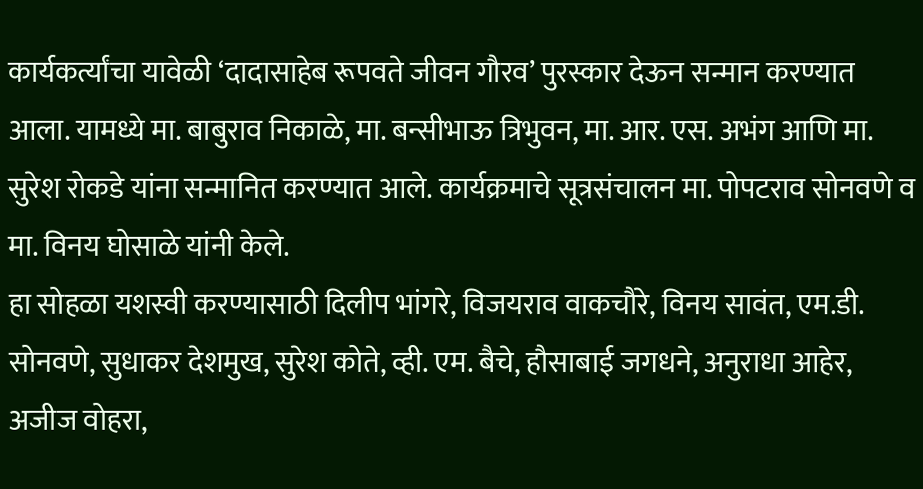कार्यकर्त्यांचा यावेळी ‘दादासाहेब रूपवते जीवन गौरव’ पुरस्कार देऊन सन्मान करण्यात आला. यामध्ये मा. बाबुराव निकाळे, मा. बन्सीभाऊ त्रिभुवन, मा. आर. एस. अभंग आणि मा. सुरेश रोकडे यांना सन्मानित करण्यात आले. कार्यक्रमाचे सूत्रसंचालन मा. पोपटराव सोनवणे व मा. विनय घोसाळे यांनी केले.
हा सोहळा यशस्वी करण्यासाठी दिलीप भांगरे, विजयराव वाकचौरे, विनय सावंत, एम.डी. सोनवणे, सुधाकर देशमुख, सुरेश कोते, व्ही. एम. बैचे, हौसाबाई जगधने, अनुराधा आहेर, अजीज वोहरा,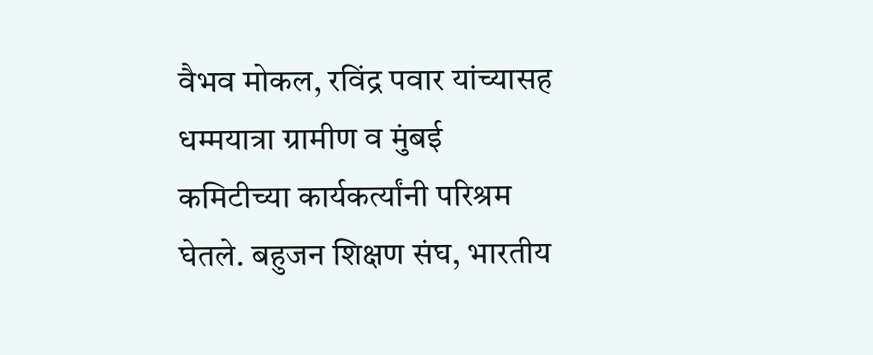वैभव मोकल, रविंद्र पवार यांच्यासह धम्मयात्रा ग्रामीण व मुंबई कमिटीच्या कार्यकर्त्यांनी परिश्रम घेतले. बहुजन शिक्षण संघ, भारतीय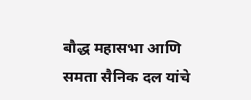बौद्ध महासभा आणि समता सैनिक दल यांचे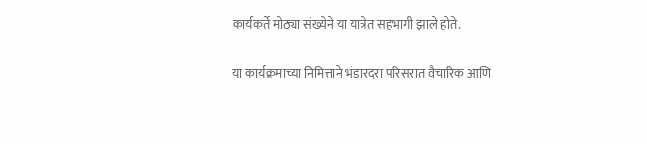कार्यकर्ते मोठ्या संख्येने या यात्रेत सहभागी झाले होते.

या कार्यक्रमाच्या निमित्ताने भंडारदरा परिसरात वैचारिक आणि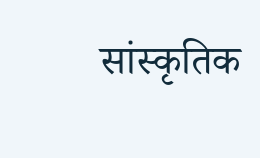सांस्कृतिक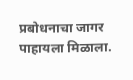प्रबोधनाचा जागर पाहायला मिळाला.